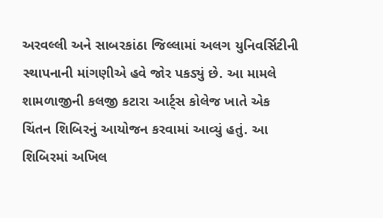અરવલ્લી અને સાબરકાંઠા જિલ્લામાં અલગ યુનિવર્સિટીની સ્થાપનાની માંગણીએ હવે જોર પકડ્યું છે. આ મામલે શામળાજીની કલજી કટારા આર્ટ્સ કોલેજ ખાતે એક ચિંતન શિબિરનું આયોજન કરવામાં આવ્યું હતું. આ શિબિરમાં અખિલ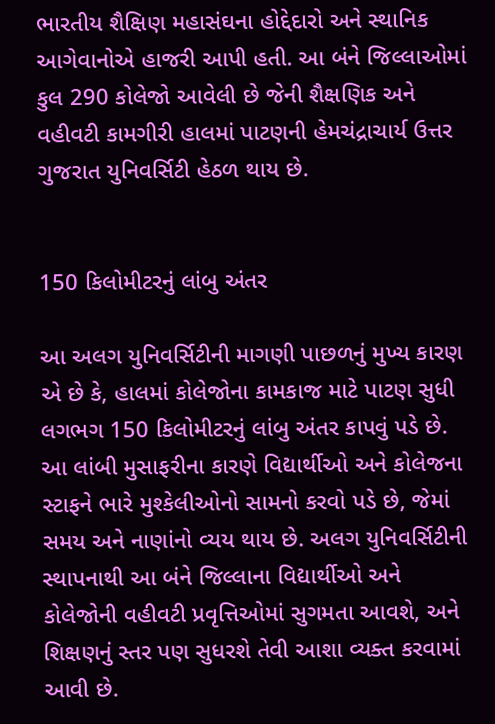ભારતીય શૈક્ષિણ મહાસંઘના હોદ્દેદારો અને સ્થાનિક આગેવાનોએ હાજરી આપી હતી. આ બંને જિલ્લાઓમાં કુલ 290 કોલેજો આવેલી છે જેની શૈક્ષણિક અને વહીવટી કામગીરી હાલમાં પાટણની હેમચંદ્રાચાર્ય ઉત્તર ગુજરાત યુનિવર્સિટી હેઠળ થાય છે.


150 કિલોમીટરનું લાંબુ અંતર

આ અલગ યુનિવર્સિટીની માગણી પાછળનું મુખ્ય કારણ એ છે કે, હાલમાં કોલેજોના કામકાજ માટે પાટણ સુધી લગભગ 150 કિલોમીટરનું લાંબુ અંતર કાપવું પડે છે. આ લાંબી મુસાફરીના કારણે વિદ્યાર્થીઓ અને કોલેજના સ્ટાફને ભારે મુશ્કેલીઓનો સામનો કરવો પડે છે, જેમાં સમય અને નાણાંનો વ્યય થાય છે. અલગ યુનિવર્સિટીની સ્થાપનાથી આ બંને જિલ્લાના વિદ્યાર્થીઓ અને કોલેજોની વહીવટી પ્રવૃત્તિઓમાં સુગમતા આવશે, અને શિક્ષણનું સ્તર પણ સુધરશે તેવી આશા વ્યક્ત કરવામાં આવી છે.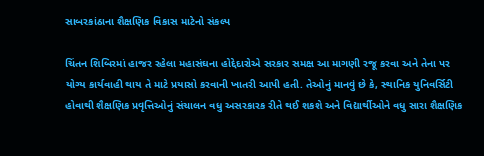સાબરકાંઠાના શૈક્ષણિક વિકાસ માટેનો સંકલ્પ

ચિંતન શિબિરમાં હાજર રહેલા મહાસંઘના હોદ્દેદારોએ સરકાર સમક્ષ આ માગણી રજૂ કરવા અને તેના પર યોગ્ય કાર્યવાહી થાય તે માટે પ્રયાસો કરવાની ખાતરી આપી હતી. તેઓનું માનવું છે કે, સ્થાનિક યુનિવર્સિટી હોવાથી શૈક્ષણિક પ્રવૃત્તિઓનું સંચાલન વધુ અસરકારક રીતે થઈ શકશે અને વિદ્યાર્થીઓને વધુ સારા શૈક્ષણિક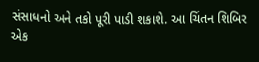સંસાધનો અને તકો પૂરી પાડી શકાશે. આ ચિંતન શિબિર એક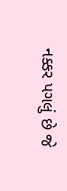નક્કર પગલું છે જે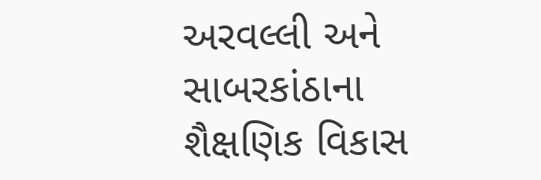અરવલ્લી અને સાબરકાંઠાના શૈક્ષણિક વિકાસ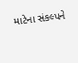માટેના સંકલ્પને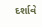દર્શાવે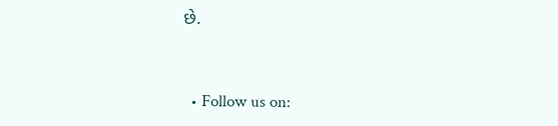છે.


  • Follow us on: